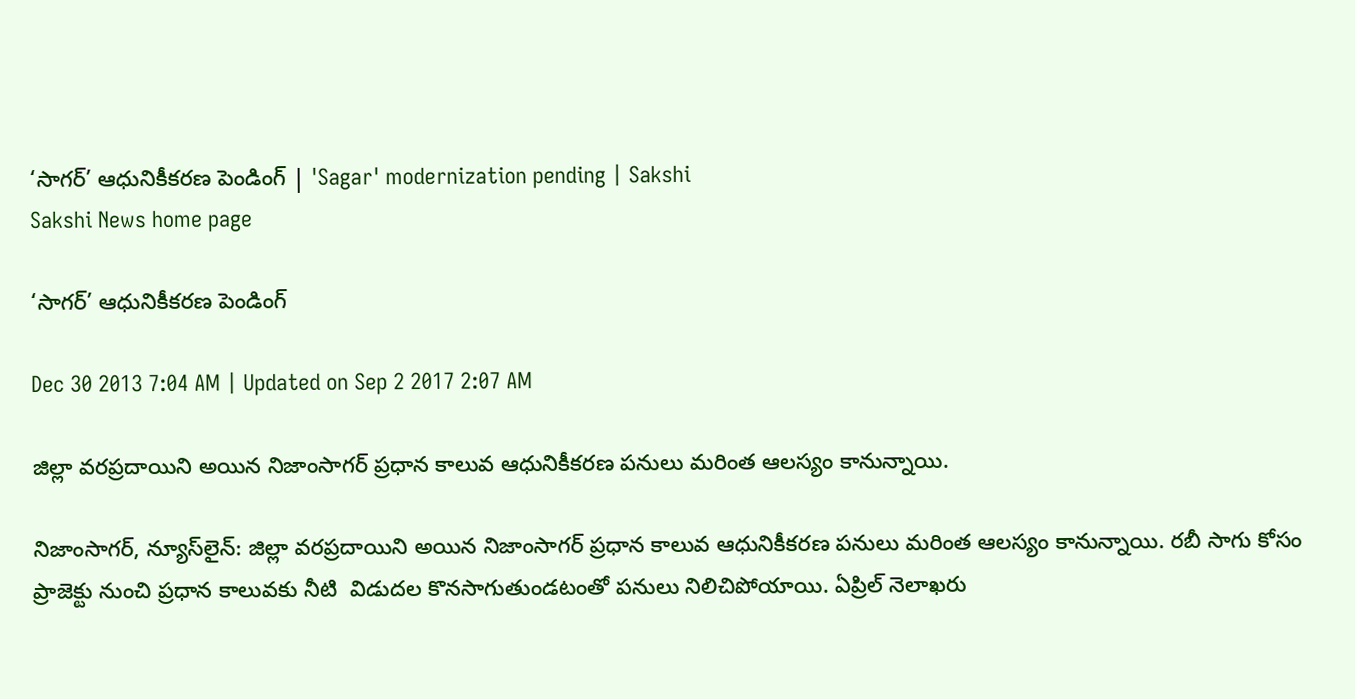‘సాగర్’ ఆధునికీకరణ పెండింగ్ | 'Sagar' modernization pending | Sakshi
Sakshi News home page

‘సాగర్’ ఆధునికీకరణ పెండింగ్

Dec 30 2013 7:04 AM | Updated on Sep 2 2017 2:07 AM

జిల్లా వరప్రదాయిని అయిన నిజాంసాగర్ ప్రధాన కాలువ ఆధునికీకరణ పనులు మరింత ఆలస్యం కానున్నాయి.

నిజాంసాగర్, న్యూస్‌లైన్: జిల్లా వరప్రదాయిని అయిన నిజాంసాగర్ ప్రధాన కాలువ ఆధునికీకరణ పనులు మరింత ఆలస్యం కానున్నాయి. రబీ సాగు కోసం ప్రాజెక్టు నుంచి ప్రధాన కాలువకు నీటి  విడుదల కొనసాగుతుండటంతో పనులు నిలిచిపోయాయి. ఏప్రిల్ నెలాఖరు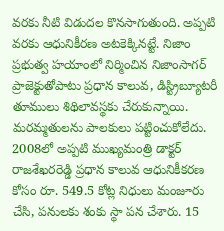వరకు నీటి విడుదల కొనసాగుతుంది. అప్పటి వరకు ఆధునికీరణ అటకెక్కినట్టే. నిజాం ప్రభుత్వ హయాంలో నిర్మించిన నిజాంసాగర్ ప్రాజెక్టుతోపాటు ప్రధాన కాలువ, డిస్ట్రిబ్యూటరీ తూములు శిథిలావస్థకు చేరుకున్నాయి. మరమ్మతులను పాలకులు పట్టించుకోలేదు. 2008లో అప్పటి ముఖ్యమంత్రి డాక్టర్ రాజశేఖరరెడ్డి ప్రధాన కాలువ ఆధునికీకరణ కోసం రూ. 549.5 కోట్ల నిధులు మంజూరు చేసి, పనులకు శంకు స్థా పన చేశారు. 15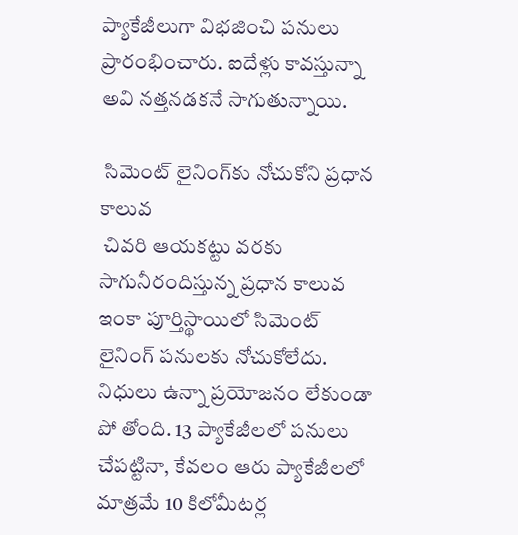ప్యాకేజీలుగా విభజించి పనులు ప్రారంభించారు. ఐదేళ్లు కావస్తున్నా అవి నత్తనడకనే సాగుతున్నాయి.

 సిమెంట్ లైనింగ్‌కు నోచుకోని ప్రధాన కాలువ
 చివరి ఆయకట్టు వరకు సాగునీరందిస్తున్న ప్రధాన కాలువ ఇంకా పూర్తిస్థాయిలో సిమెంట్ లైనింగ్ పనులకు నోచుకోలేదు. నిధులు ఉన్నా ప్రయోజనం లేకుండా పో తోంది. 13 ప్యాకేజీలలో పనులు చేపట్టినా, కేవలం ఆరు ప్యాకేజీలలో మాత్రమే 10 కిలోమీటర్ల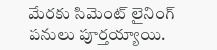మేరకు సిమెంట్ లైనింగ్ పనులు పూర్తయ్యాయి.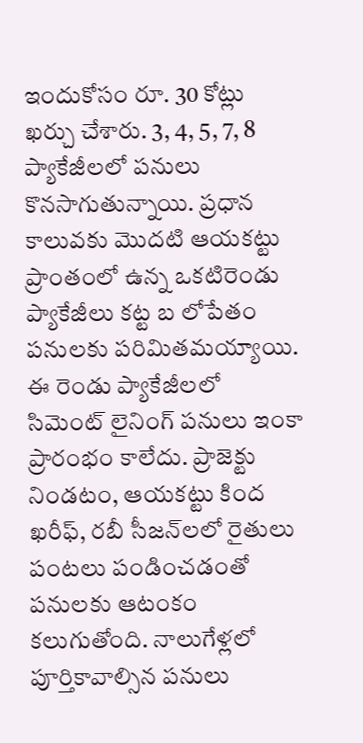ఇందుకోసం రూ. 30 కోట్లు ఖర్చు చేశారు. 3, 4, 5, 7, 8 ప్యాకేజీలలో పనులు కొనసాగుతున్నాయి. ప్రధాన కాలువకు మొదటి ఆయకట్టు ప్రాంతంలో ఉన్న ఒకటిరెండు ప్యాకేజీలు కట్ట బ లోపేతం పనులకు పరిమితమయ్యాయి. ఈ రెండు ప్యాకేజీలలో సిమెంట్ లైనింగ్ పనులు ఇంకా ప్రారంభం కాలేదు. ప్రాజెక్టు నిండటం, ఆయకట్టు కింద ఖరీఫ్, రబీ సీజన్‌లలో రైతులు పంటలు పండించడంతో పనులకు ఆటంకం కలుగుతోంది. నాలుగేళ్లలో పూర్తికావాల్సిన పనులు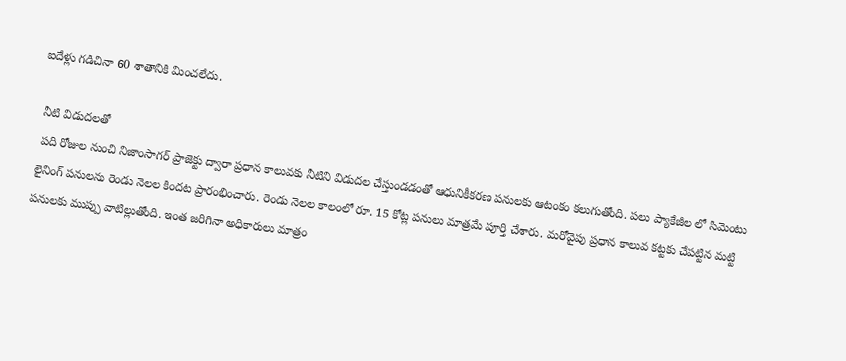ఐదేళ్లు గడిచినా 60 శాతానికి మించలేదు.

 నీటి విడుదలతో
 పది రోజుల నుంచి నిజాంసాగర్ ప్రాజెక్టు ద్వారా ప్రధాన కాలువకు నీటిని విడుదల చేస్తుండడంతో ఆధునికీకరణ పనులకు ఆటంకం కలుగుతోంది. పలు ప్యాకేజీల లో సిమెంటు లైనింగ్ పనులను రెండు నెలల కిందట ప్రారంభించారు. రెండు నెలల కాలంలో రూ. 15 కోట్ల పనులు మాత్రమే పూర్తి చేశారు. మరోవైపు ప్రధాన కాలువ కట్టకు చేపట్టిన మట్టి పనులకు ముప్పు వాటిల్లుతోంది. ఇంత జరిగినా అధికారులు మాత్రం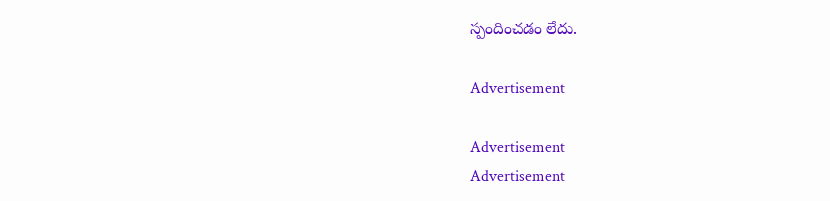స్పందించడం లేదు.

Advertisement

Advertisement
Advertisement